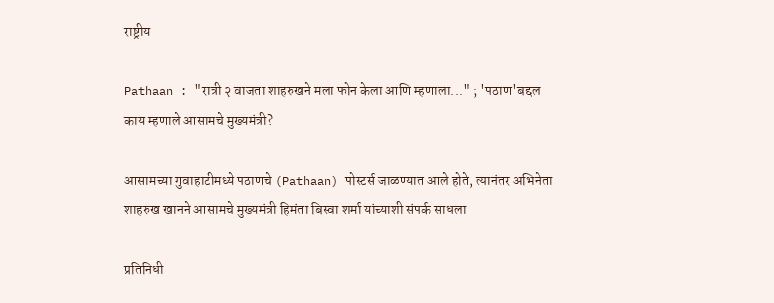राष्ट्रीय

Pathaan : "रात्री २ वाजता शाहरुखने मला फोन केला आणि म्हणाला..." ; 'पठाण'बद्दल काय म्हणाले आसामचे मुख्यमंत्री?

आसामच्या गुवाहाटीमध्ये पठाणचे (Pathaan) पोस्टर्स जाळण्यात आले होते, त्यानंतर अभिनेता शाहरुख खानने आसामचे मुख्यमंत्री हिमंता बिस्वा शर्मा यांच्याशी संपर्क साधला

प्रतिनिधी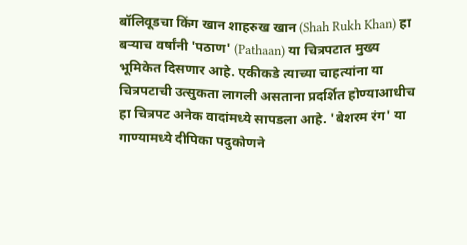बॉलिवूडचा किंग खान शाहरुख खान (Shah Rukh Khan) हा बऱ्याच वर्षांनी 'पठाण' (Pathaan) या चित्रपटात मुख्य भूमिकेत दिसणार आहे. एकीकडे त्याच्या चाहत्यांना या चित्रपटाची उत्सुकता लागली असताना प्रदर्शित होण्याआधीच हा चित्रपट अनेक वादांमध्ये सापडला आहे. 'बेशरम रंग' या गाण्यामध्ये दीपिका पदुकोणने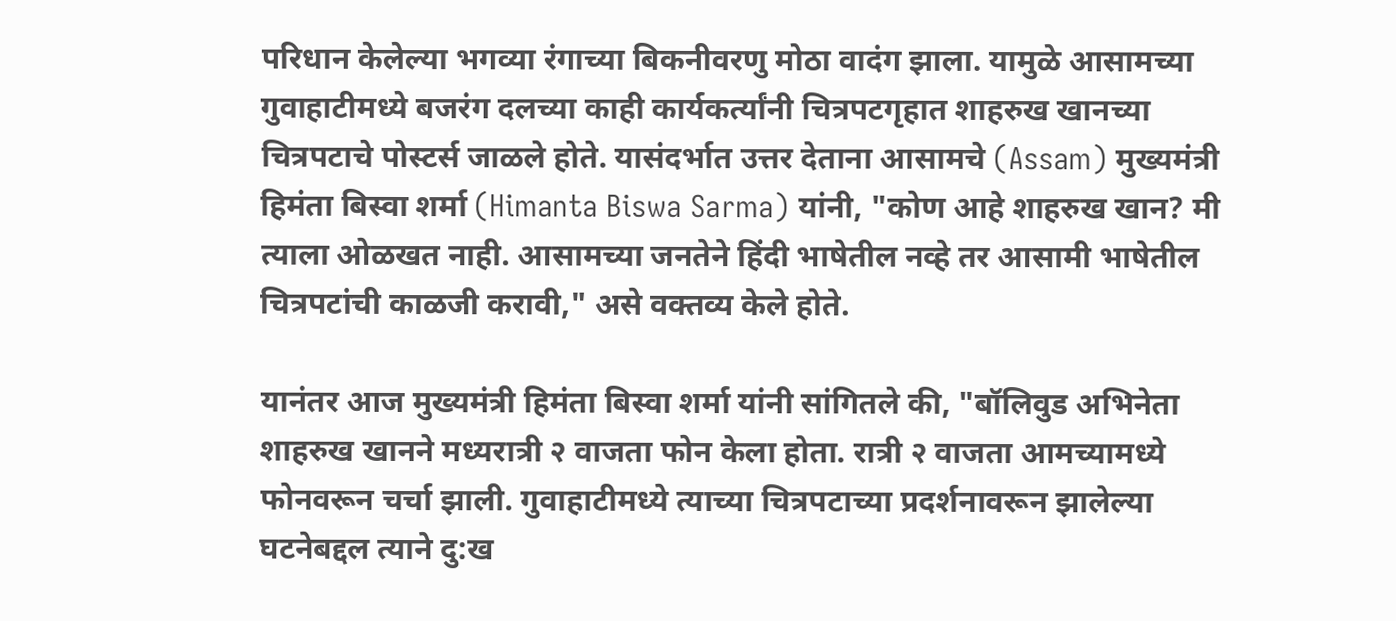परिधान केलेल्या भगव्या रंगाच्या बिकनीवरणु मोठा वादंग झाला. यामुळे आसामच्या गुवाहाटीमध्ये बजरंग दलच्या काही कार्यकर्त्यांनी चित्रपटगृहात शाहरुख खानच्या चित्रपटाचे पोस्टर्स जाळले होते. यासंदर्भात उत्तर देताना आसामचे (Assam) मुख्यमंत्री हिमंता बिस्वा शर्मा (Himanta Biswa Sarma) यांनी, "कोण आहे शाहरुख खान? मी त्याला ओळखत नाही. आसामच्या जनतेने हिंदी भाषेतील नव्हे तर आसामी भाषेतील चित्रपटांची काळजी करावी," असे वक्तव्य केले होते.

यानंतर आज मुख्यमंत्री हिमंता बिस्वा शर्मा यांनी सांगितले की, "बॉलिवुड अभिनेता शाहरुख खानने मध्यरात्री २ वाजता फोन केला होता. रात्री २ वाजता आमच्यामध्ये फोनवरून चर्चा झाली. गुवाहाटीमध्ये त्याच्या चित्रपटाच्या प्रदर्शनावरून झालेल्या घटनेबद्दल त्याने दु:ख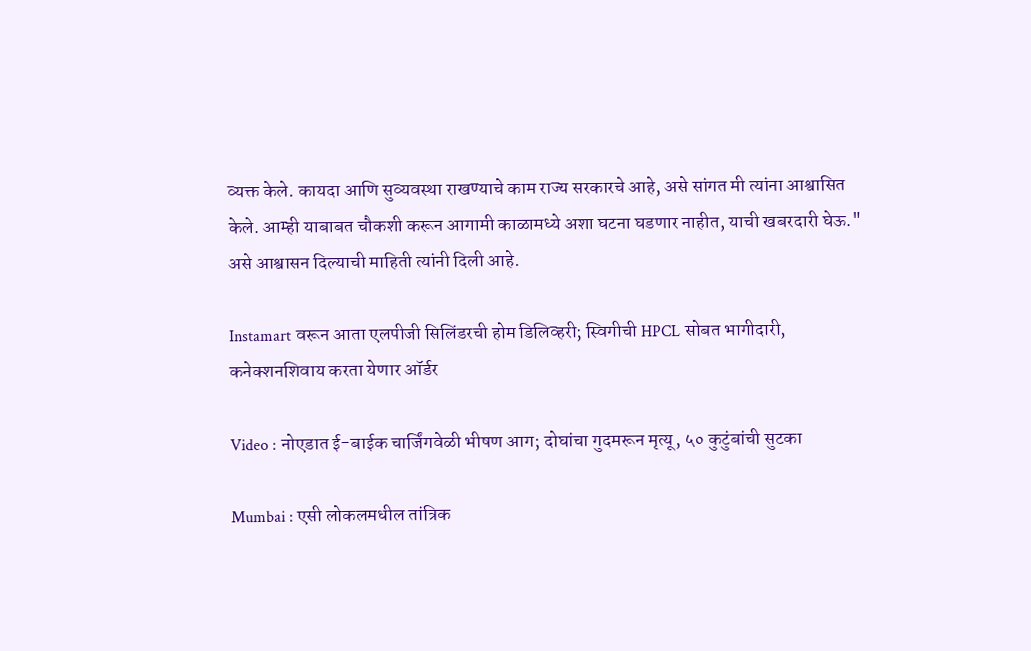व्यक्त केले. कायदा आणि सुव्यवस्था राखण्याचे काम राज्य सरकारचे आहे, असे सांगत मी त्यांना आश्वासित केले. आम्ही याबाबत चौकशी करून आगामी काळामध्ये अशा घटना घडणार नाहीत, याची खबरदारी घेऊ." असे आश्वासन दिल्याची माहिती त्यांनी दिली आहे.

Instamart वरून आता एलपीजी सिलिंडरची होम डिलिव्हरी; स्विगीची HPCL सोबत भागीदारी, कनेक्शनशिवाय करता येणार ऑर्डर

Video : नोएडात ई-बाईक चार्जिंगवेळी भीषण आग; दोघांचा गुदमरून मृत्यू, ५० कुटुंबांची सुटका

Mumbai : एसी लोकलमधील तांत्रिक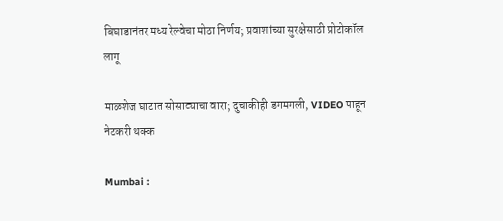बिघाडानंतर मध्य रेल्वेचा मोठा निर्णय; प्रवाशांच्या सुरक्षेसाठी प्रोटोकॉल लागू

माळशेज घाटात सोसाट्याचा वारा; दुचाकीही डगमगली, VIDEO पाहून नेटकरी थक्क

Mumbai :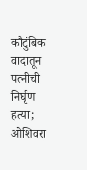कौटुंबिक वादातून पत्नीची निर्घृण हत्या; ओशिवरा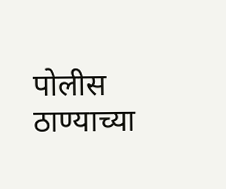पोलीस ठाण्याच्या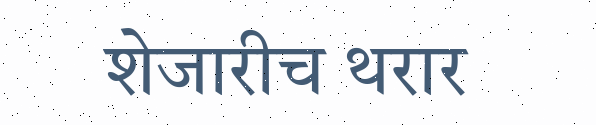शेजारीच थरार